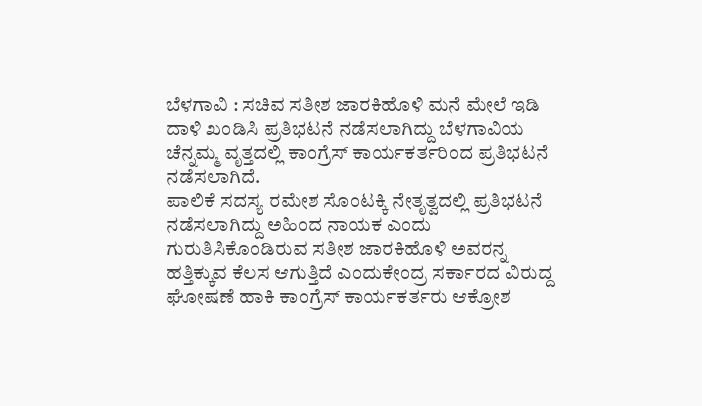ಬೆಳಗಾವಿ : ಸಚಿವ ಸತೀಶ ಜಾರಕಿಹೊಳಿ ಮನೆ ಮೇಲೆ ಇಡಿ ದಾಳಿ ಖಂಡಿಸಿ ಪ್ರತಿಭಟನೆ ನಡೆಸಲಾಗಿದ್ದು ಬೆಳಗಾವಿಯ ಚೆನ್ನಮ್ಮ ವೃತ್ತದಲ್ಲಿ ಕಾಂಗ್ರೆಸ್ ಕಾರ್ಯಕರ್ತರಿಂದ ಪ್ರತಿಭಟನೆ ನಡೆಸಲಾಗಿದೆ.
ಪಾಲಿಕೆ ಸದಸ್ಯ ರಮೇಶ ಸೊಂಟಕ್ಕಿ ನೇತೃತ್ವದಲ್ಲಿ ಪ್ರತಿಭಟನೆ ನಡೆಸಲಾಗಿದ್ದು ಅಹಿಂದ ನಾಯಕ ಎಂದು ಗುರುತಿಸಿಕೊಂಡಿರುವ ಸತೀಶ ಜಾರಕಿಹೊಳಿ ಅವರನ್ನ ಹತ್ತಿಕ್ಕುವ ಕೆಲಸ ಆಗುತ್ತಿದೆ ಎಂದುಕೇಂದ್ರ ಸರ್ಕಾರದ ವಿರುದ್ದ ಘೋಷಣೆ ಹಾಕಿ ಕಾಂಗ್ರೆಸ್ ಕಾರ್ಯಕರ್ತರು ಆಕ್ರೋಶ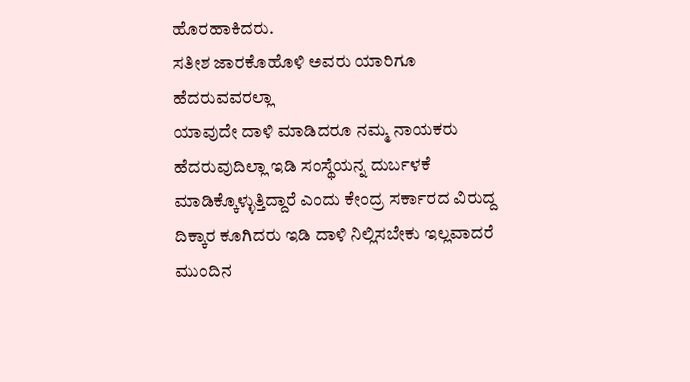ಹೊರಹಾಕಿದರು.
ಸತೀಶ ಜಾರಕೊಹೊಳಿ ಅವರು ಯಾರಿಗೂ ಹೆದರುವವರಲ್ಲಾ
ಯಾವುದೇ ದಾಳಿ ಮಾಡಿದರೂ ನಮ್ಮ ನಾಯಕರು ಹೆದರುವುದಿಲ್ಲಾ ಇಡಿ ಸಂಸ್ಥೆಯನ್ನ ದುರ್ಬಳಕೆ ಮಾಡಿಕ್ಕೊಳ್ಳುತ್ತಿದ್ದಾರೆ ಎಂದು ಕೇಂದ್ರ ಸರ್ಕಾರದ ವಿರುದ್ದ ದಿಕ್ಕಾರ ಕೂಗಿದರು ಇಡಿ ದಾಳಿ ನಿಲ್ಲಿಸಬೇಕು ಇಲ್ಲವಾದರೆ ಮುಂದಿನ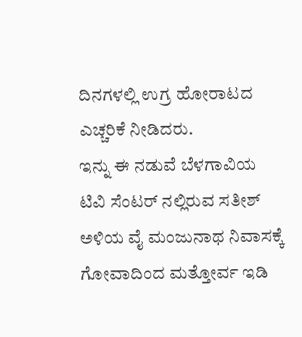ದಿನಗಳಲ್ಲಿ ಉಗ್ರ ಹೋರಾಟದ ಎಚ್ಚರಿಕೆ ನೀಡಿದರು.
ಇನ್ನು ಈ ನಡುವೆ ಬೆಳಗಾವಿಯ ಟಿವಿ ಸೆಂಟರ್ ನಲ್ಲಿರುವ ಸತೀಶ್ ಅಳಿಯ ವೈ ಮಂಜುನಾಥ ನಿವಾಸಕ್ಕೆ ಗೋವಾದಿಂದ ಮತ್ತೋರ್ವ ಇಡಿ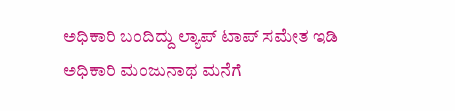ಅಧಿಕಾರಿ ಬಂದಿದ್ದು ಲ್ಯಾಪ್ ಟಾಪ್ ಸಮೇತ ಇಡಿ ಅಧಿಕಾರಿ ಮಂಜುನಾಥ ಮನೆಗೆ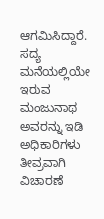ಆಗಮಿಸಿದ್ದಾರೆ. ಸದ್ಯ ಮನೆಯಲ್ಲಿಯೇ ಇರುವ ಮಂಜುನಾಥ ಅವರನ್ನು ಇಡಿ ಅಧಿಕಾರಿಗಳು ತೀವ್ರವಾಗಿ ವಿಚಾರಣೆ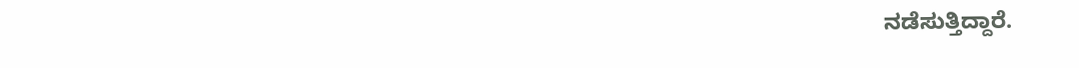ನಡೆಸುತ್ತಿದ್ದಾರೆ.